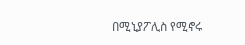በሚኒያፖሊስ የሚኖሩ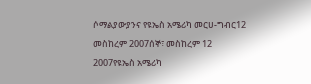ሶማልያውያንና የዩኤስ አሜሪካ መርሀ-ግብር12 መስከረም 2007ሰኞ፣ መስከረም 12 2007የዩኤስ አሜሪካ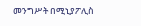መንግሥት በሚኒያፖሊስ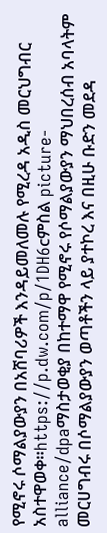የሚኖሩ ሶማልያውያን በአሸባሪዎች እንዳይመለመሉ የሚረዳ አዲስ መርህግብር አስተዋወቀ።https://p.dw.com/p/1DH6cምስል picture-alliance/dpaማስታወቂያ በከተማዋ የሚኖሩ የሶማልያውያን ማህበረሰብ አባላትም መርሀግብሩ በሶማልያውያን ወጣቶችን ላይ ያተኮረ እና በዚሁ ቡድን መደዳ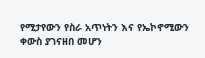የሚታየውን የስራ አጥነትን እና የኤኮኖሚውን ቀውስ ያገናዘበ መሆን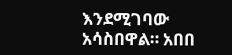እንደሚገባው አሳስበዋል። አበበ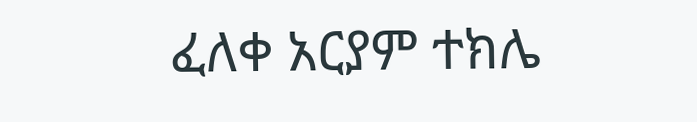ፈለቀ አርያም ተክሌ